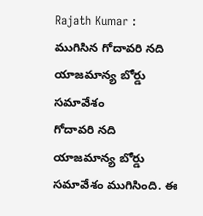Rajath Kumar : ముగిసిన గోదావరి నది యాజమాన్య బోర్డు సమావేశం
గోదావరి నది యాజమాన్య బోర్డు సమావేశం ముగిసింది. ఈ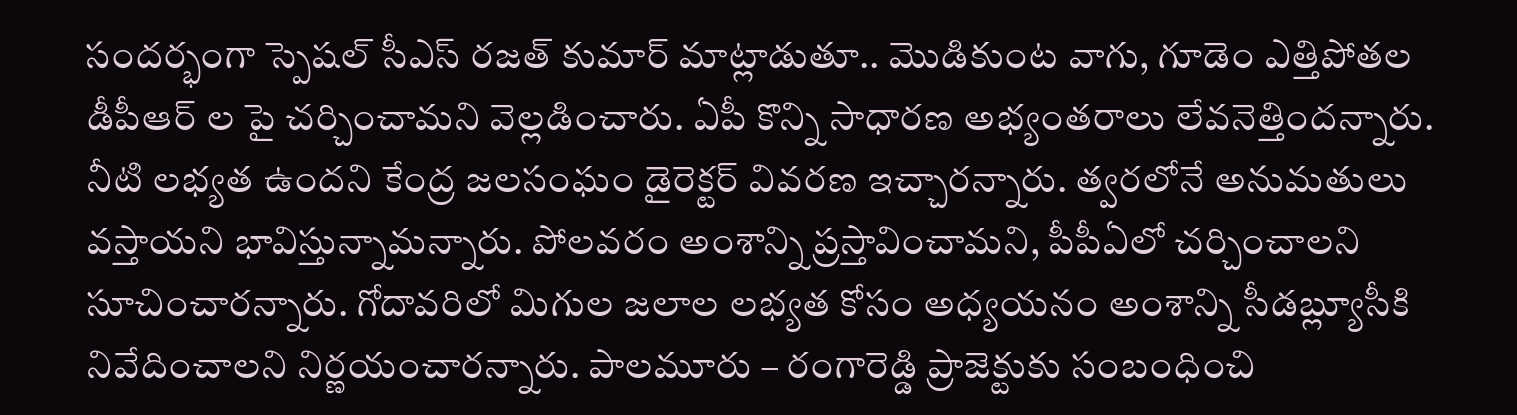సందర్భంగా స్పెషల్ సీఎస్ రజత్ కుమార్ మాట్లాడుతూ.. మొడికుంట వాగు, గూడెం ఎత్తిపోతల డీపీఆర్ ల పై చర్చించామని వెల్లడించారు. ఏపీ కొన్ని సాధారణ అభ్యంతరాలు లేవనెత్తిందన్నారు. నీటి లభ్యత ఉందని కేంద్ర జలసంఘం డైరెక్టర్ వివరణ ఇచ్చారన్నారు. త్వరలోనే అనుమతులు వస్తాయని భావిస్తున్నామన్నారు. పోలవరం అంశాన్ని ప్రస్తావించామని, పీపీఏలో చర్చించాలని సూచించారన్నారు. గోదావరిలో మిగుల జలాల లభ్యత కోసం అధ్యయనం అంశాన్ని సీడబ్ల్యూసీకి నివేదించాలని నిర్ణయంచారన్నారు. పాలమూరు – రంగారెడ్డి ప్రాజెక్టుకు సంబంధించి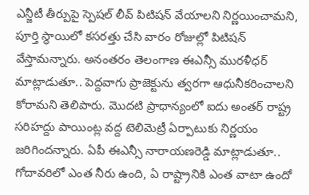ఎన్జీటీ తీర్పుపై స్పెషల్ లీవ్ పిటిషన్ వేయాలని నిర్ణయించామని, పూర్తి స్థాయిలో కసరత్తు చేసి వారం రోజుల్లో పిటిషన్ వేస్తామన్నారు. అనంతరం తెలంగాణ ఈఎన్సీ మురళీధర్ మాట్లాడుతూ.. పెద్దవాగు ప్రాజెక్టును త్వరగా ఆధునీకరించాలని కోరామని తెలిపారు. మొదటి ప్రాధాన్యంలో ఐదు అంతర్ రాష్ట్ర సరిహద్దు పాయింట్ల వద్ద టెలిమెట్రీ ఏర్పాటుకు నిర్ణయం జరిగిందన్నారు. ఏపీ ఈఎన్సీ నారాయణరెడ్డి మాట్లాడుతూ.. గోదావరిలో ఎంత నీరు ఉంది, ఏ రాష్ట్రానికి ఎంత వాటా ఉందో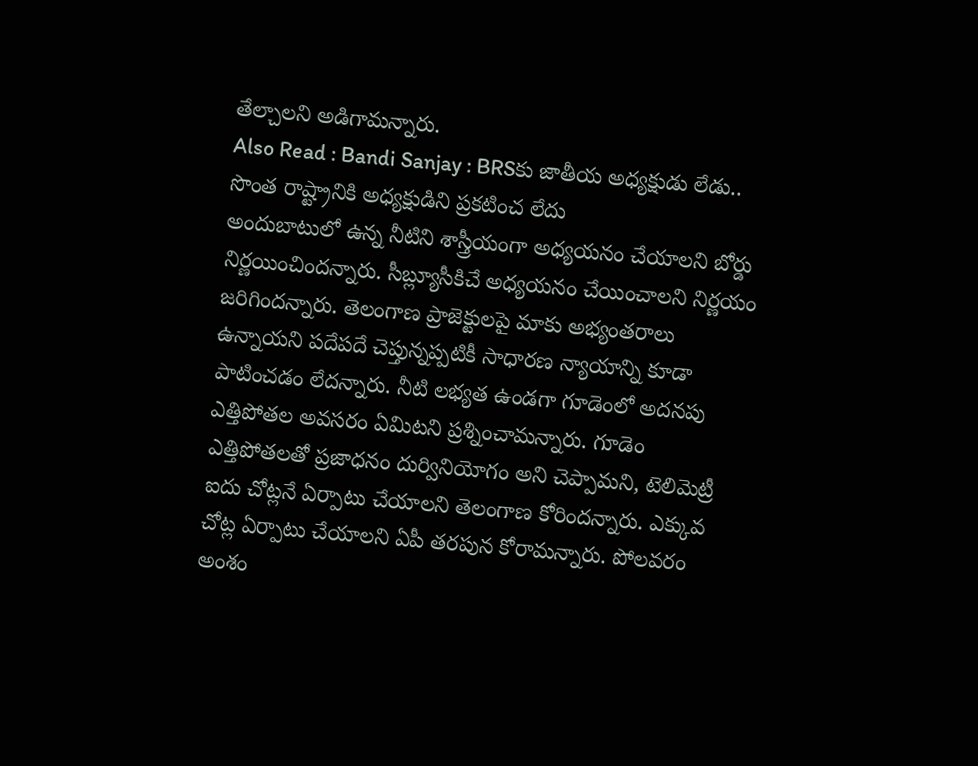తేల్చాలని అడిగామన్నారు.
Also Read : Bandi Sanjay : BRSకు జాతీయ అధ్యక్షుడు లేడు.. సొంత రాష్ట్రానికి అధ్యక్షుడిని ప్రకటించ లేదు
అందుబాటులో ఉన్న నీటిని శాస్త్రీయంగా అధ్యయనం చేయాలని బోర్డు నిర్ణయించిందన్నారు. సీబ్ల్యూసీకిచే అధ్యయనం చేయించాలని నిర్ణయం జరిగిందన్నారు. తెలంగాణ ప్రాజెక్టులపై మాకు అభ్యంతరాలు ఉన్నాయని పదేపదే చెప్తున్నప్పటికీ సాధారణ న్యాయాన్ని కూడా పాటించడం లేదన్నారు. నీటి లభ్యత ఉండగా గూడెంలో అదనపు ఎత్తిపోతల అవసరం ఏమిటని ప్రశ్నించామన్నారు. గూడెం ఎత్తిపోతలతో ప్రజాధనం దుర్వినియోగం అని చెప్పామని, టెలిమెట్రీ ఐదు చోట్లనే ఏర్పాటు చేయాలని తెలంగాణ కోరిందన్నారు. ఎక్కువ చోట్ల ఏర్పాటు చేయాలని ఏపీ తరపున కోరామన్నారు. పోలవరం అంశం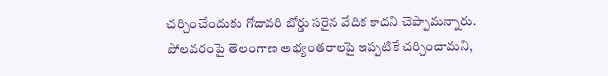చర్చించేందుకు గోదావరి బోర్డు సరైన వేదిక కాదని చెప్పామన్నారు. పోలవరంపై తెలంగాణ అభ్యంతరాలపై ఇప్పటికే చర్చించామని,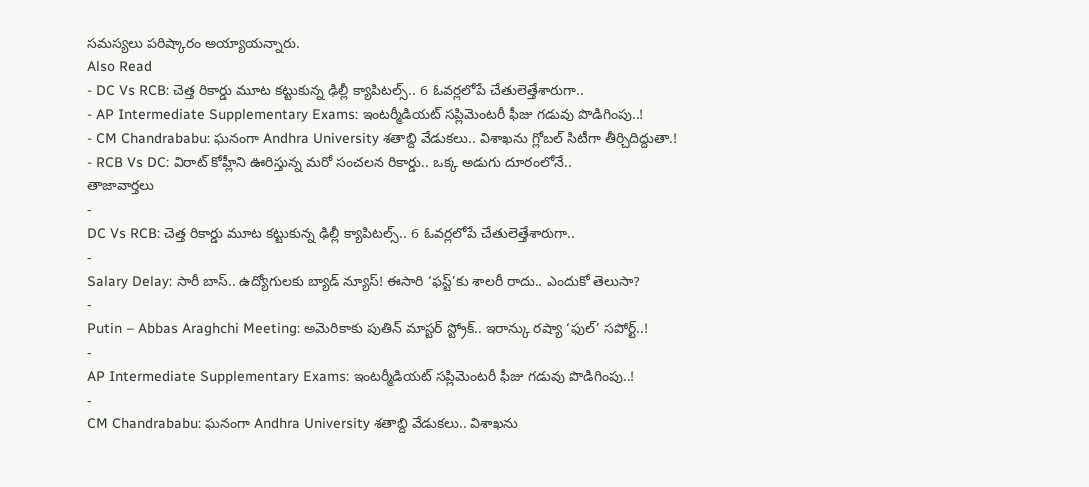సమస్యలు పరిష్కారం అయ్యాయన్నారు.
Also Read
- DC Vs RCB: చెత్త రికార్డు మూట కట్టుకున్న ఢిల్లీ క్యాపిటల్స్.. 6 ఓవర్లలోపే చేతులెత్తేశారుగా..
- AP Intermediate Supplementary Exams: ఇంటర్మీడియట్ సప్లిమెంటరీ ఫీజు గడువు పొడిగింపు..!
- CM Chandrababu: ఘనంగా Andhra University శతాబ్ది వేడుకలు.. విశాఖను గ్లోబల్ సిటీగా తీర్చిదిద్దుతా.!
- RCB Vs DC: విరాట్ కోహ్లీని ఊరిస్తున్న మరో సంచలన రికార్డు.. ఒక్క అడుగు దూరంలోనే..
తాజావార్తలు
-
DC Vs RCB: చెత్త రికార్డు మూట కట్టుకున్న ఢిల్లీ క్యాపిటల్స్.. 6 ఓవర్లలోపే చేతులెత్తేశారుగా..
-
Salary Delay: సారీ బాస్.. ఉద్యోగులకు బ్యాడ్ న్యూస్! ఈసారి ‘ఫస్ట్’కు శాలరీ రాదు.. ఎందుకో తెలుసా?
-
Putin – Abbas Araghchi Meeting: అమెరికాకు పుతిన్ మాస్టర్ స్ట్రోక్.. ఇరాన్కు రష్యా ‘ఫుల్’ సపోర్ట్..!
-
AP Intermediate Supplementary Exams: ఇంటర్మీడియట్ సప్లిమెంటరీ ఫీజు గడువు పొడిగింపు..!
-
CM Chandrababu: ఘనంగా Andhra University శతాబ్ది వేడుకలు.. విశాఖను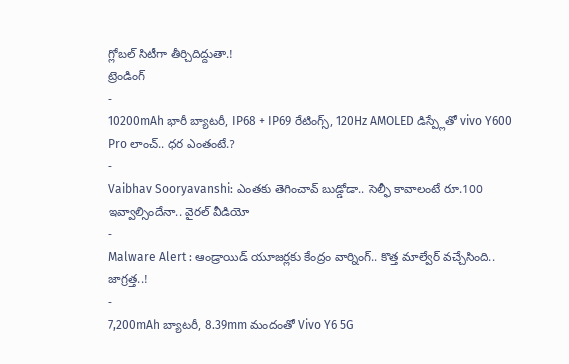గ్లోబల్ సిటీగా తీర్చిదిద్దుతా.!
ట్రెండింగ్
-
10200mAh భారీ బ్యాటరీ, IP68 + IP69 రేటింగ్స్, 120Hz AMOLED డిస్ప్లేతో vivo Y600 Pro లాంచ్.. ధర ఎంతంటే.?
-
Vaibhav Sooryavanshi: ఎంతకు తెగించావ్ బుడ్డోడా.. సెల్ఫీ కావాలంటే రూ.100 ఇవ్వాల్సిందేనా.. వైరల్ వీడియో
-
Malware Alert : ఆండ్రాయిడ్ యూజర్లకు కేంద్రం వార్నింగ్.. కొత్త మాల్వేర్ వచ్చేసింది.. జాగ్రత్త..!
-
7,200mAh బ్యాటరీ, 8.39mm మందంతో Vivo Y6 5G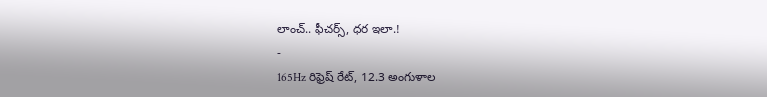లాంచ్.. ఫీచర్స్, ధర ఇలా.!
-
165Hz రిఫ్రెష్ రేట్, 12.3 అంగుళాల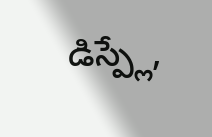డిస్ప్లే,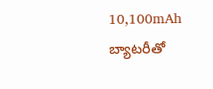10,100mAh బ్యాటరీతో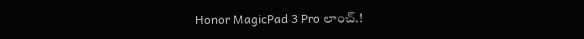Honor MagicPad 3 Pro లాంచ్.!